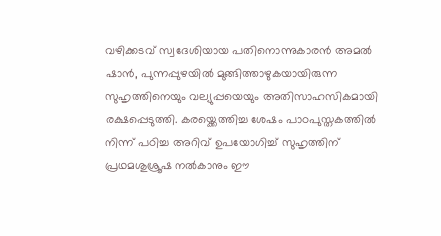വഴിക്കടവ് സ്വദേശിയായ പതിനൊന്നുകാരന്‍ അമല്‍ ഷാന്‍, പുന്നപ്പുഴയില്‍ മുങ്ങിത്താഴുകയായിരുന്ന സുഹൃത്തിനെയും വല്യുപ്പയെയും അതിസാഹസികമായി രക്ഷപ്പെടുത്തി. കരയ്ക്കെത്തിച്ച ശേഷം പാഠപുസ്തകത്തിൽ നിന്ന് പഠിച്ച അറിവ് ഉപയോഗിച്ച് സുഹൃത്തിന് പ്രഥമശുശ്രൂഷ നൽകാനും ഈ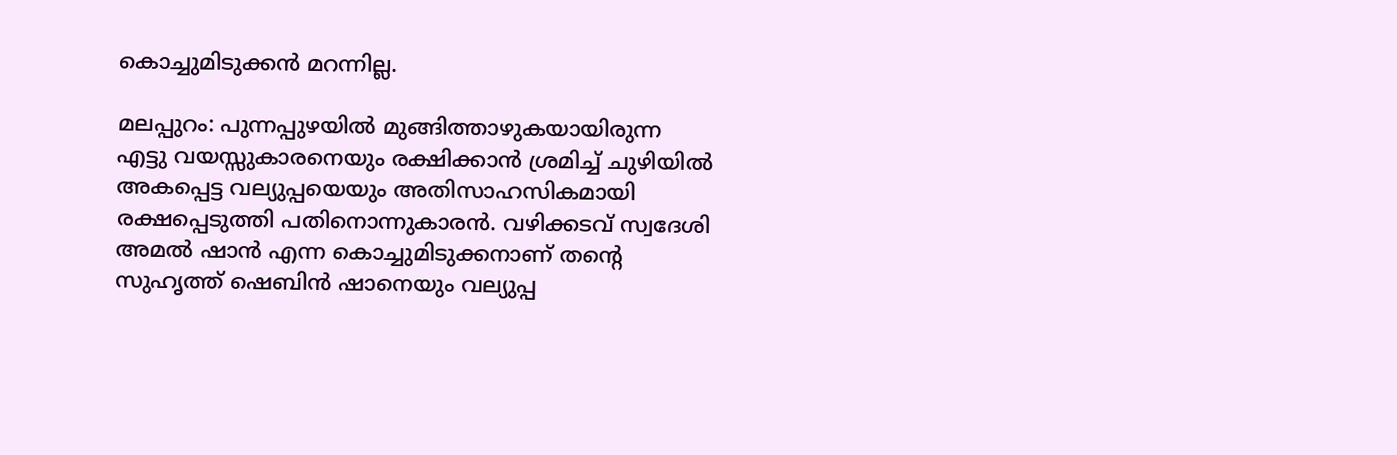കൊച്ചുമിടുക്കൻ മറന്നില്ല.

മലപ്പുറം: പുന്നപ്പുഴയില്‍ മുങ്ങിത്താഴുകയായിരുന്ന എട്ടു വയസ്സുകാരനെയും രക്ഷിക്കാൻ ശ്രമിച്ച് ചുഴിയിൽ അകപ്പെട്ട വല്യുപ്പയെയും അതിസാഹസികമായി രക്ഷപ്പെടുത്തി പതിനൊന്നുകാരന്‍. വഴിക്കടവ് സ്വദേശി അമല്‍ ഷാന്‍ എന്ന കൊച്ചുമിടുക്കനാണ് തന്റെ സുഹൃത്ത് ഷെബിന്‍ ഷാനെയും വല്യുപ്പ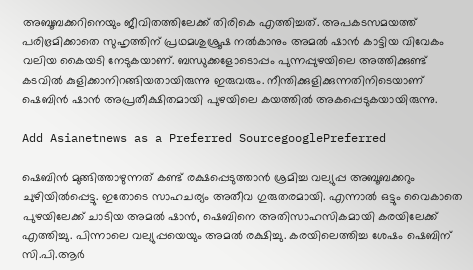അബൂബക്കറിനെയും ജീവിതത്തിലേക്ക് തിരികെ എത്തിച്ചത്. അപകടസമയത്ത് പരിഭ്രമിക്കാതെ സുഹൃത്തിന് പ്രഥമശുശ്രൂഷ നല്‍കാനും അമല്‍ ഷാന്‍ കാട്ടിയ വിവേകം വലിയ കൈയടി നേടുകയാണ്. ബന്ധുക്കളോടൊപ്പം പുന്നപ്പുഴയിലെ അത്തിക്കുണ്ട് കടവില്‍ കുളിക്കാനിറങ്ങിയതായിരുന്നു ഇരുവരും. നീന്തിക്കുളിക്കുന്നതിനിടെയാണ് ഷെബിന്‍ ഷാന്‍ അപ്രതീക്ഷിതമായി പുഴയിലെ കയത്തില്‍ അകപ്പെടുകയായിരുന്നു.

Add Asianetnews as a Preferred SourcegooglePreferred

ഷെബിന്‍ മുങ്ങിത്താഴുന്നത് കണ്ട് രക്ഷപ്പെടുത്താന്‍ ശ്രമിച്ച വല്യുപ്പ അബൂബക്കറും ചുഴിയില്‍പ്പെട്ടു. ഇതോടെ സാഹചര്യം അതീവ ഗുരുതരമായി. എന്നാല്‍ ഒട്ടും വൈകാതെ പുഴയിലേക്ക് ചാടിയ അമല്‍ ഷാന്‍, ഷെബിനെ അതിസാഹസികമായി കരയിലേക്ക് എത്തിച്ചു. പിന്നാലെ വല്യുപ്പയെയും അമൽ രക്ഷിച്ചു. കരയിലെത്തിച്ച ശേഷം ഷെബിന് സി.പി.ആര്‍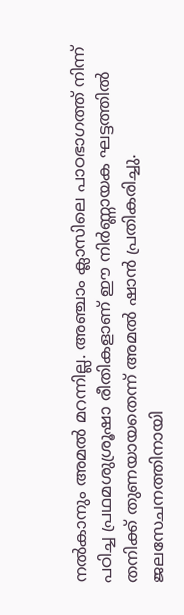നല്‍കാനും അമല്‍ മറന്നില്ല. അഞ്ചാം ക്ലാസിലെ പാഠഭാഗത്ത് നിന്ന് പഠിച്ച പ്രഥമശുശ്രൂഷാ രീതികളാണ് ഈ നിര്‍ണ്ണായക ഘട്ടത്തില്‍ തനിക്ക് തുണയായതെന്ന് അമല്‍ ഷാന്‍ പ്രതികരിച്ചു. ജലസേചനത്തിനായി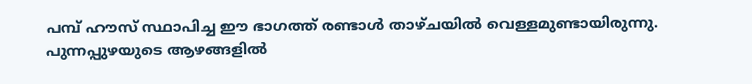പമ്പ് ഹൗസ് സ്ഥാപിച്ച ഈ ഭാഗത്ത് രണ്ടാള്‍ താഴ്ചയില്‍ വെള്ളമുണ്ടായിരുന്നു. പുന്നപ്പുഴയുടെ ആഴങ്ങളില്‍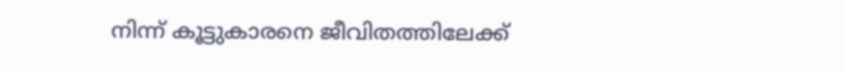നിന്ന് കൂട്ടുകാരനെ ജീവിതത്തിലേക്ക്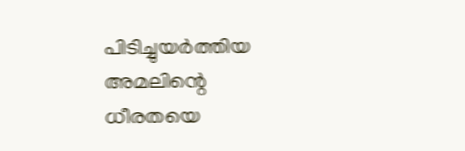പിടിച്ചുയര്‍ത്തിയ അമലിന്റെ ധീരതയെ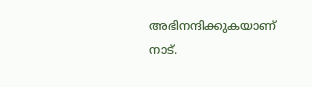അഭിനന്ദിക്കുകയാണ് നാട്.